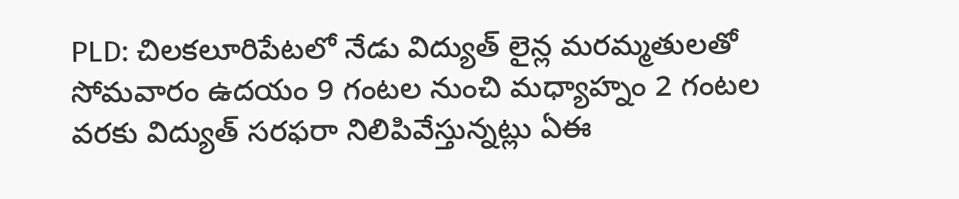PLD: చిలకలూరిపేటలో నేడు విద్యుత్ లైన్ల మరమ్మతులతో సోమవారం ఉదయం 9 గంటల నుంచి మధ్యాహ్నం 2 గంటల వరకు విద్యుత్ సరఫరా నిలిపివేస్తున్నట్లు ఏఈ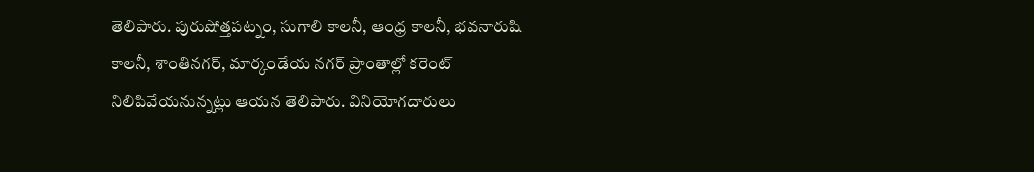తెలిపారు. పురుషోత్తపట్నం, సుగాలి కాలనీ, ఆంధ్ర కాలనీ, భవనారుషి కాలనీ, శాంతినగర్, మార్కండేయ నగర్ ప్రాంతాల్లో కరెంట్ నిలిపివేయనున్నట్లు ఆయన తెలిపారు. వినియోగదారులు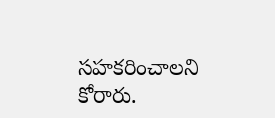సహకరించాలని కోరారు.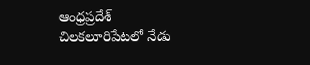ఆంధ్రప్రదేశ్
చిలకలూరిపేటలో నేడు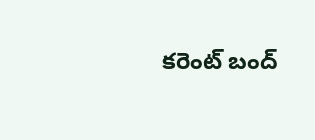కరెంట్ బంద్